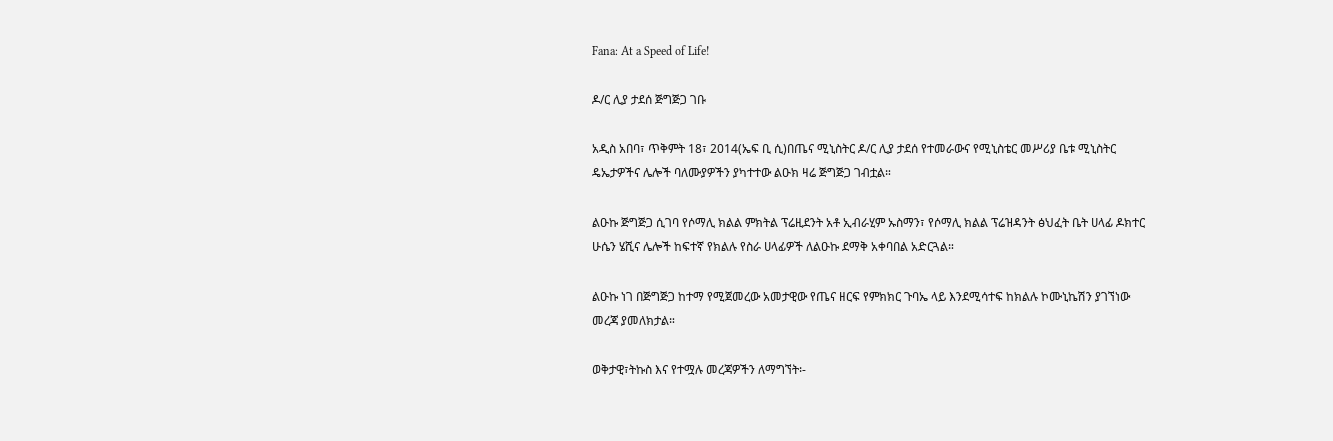Fana: At a Speed of Life!

ዶ/ር ሊያ ታደሰ ጅግጅጋ ገቡ

አዲስ አበባ፣ ጥቅምት 18፣ 2014(ኤፍ ቢ ሲ)በጤና ሚኒስትር ዶ/ር ሊያ ታደሰ የተመራውና የሚኒስቴር መሥሪያ ቤቱ ሚኒስትር ዴኤታዎችና ሌሎች ባለሙያዎችን ያካተተው ልዑክ ዛሬ ጅግጅጋ ገብቷል።

ልዑኩ ጅግጅጋ ሲገባ የሶማሊ ክልል ምክትል ፕሬዚደንት አቶ ኢብራሂም ኡስማን፣ የሶማሊ ክልል ፕሬዝዳንት ፅህፈት ቤት ሀላፊ ዶክተር ሁሴን ሄሺና ሌሎች ከፍተኛ የክልሉ የስራ ሀላፊዎች ለልዑኩ ደማቅ አቀባበል አድርጓል።

ልዑኩ ነገ በጅግጅጋ ከተማ የሚጀመረው አመታዊው የጤና ዘርፍ የምክክር ጉባኤ ላይ እንደሚሳተፍ ከክልሉ ኮሙኒኬሽን ያገኘነው መረጃ ያመለክታል።

ወቅታዊ፣ትኩስ እና የተሟሉ መረጃዎችን ለማግኘት፡-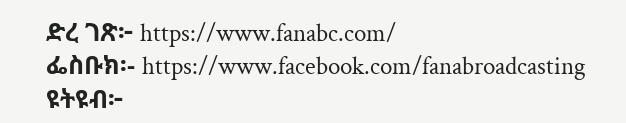ድረ ገጽ፦ https://www.fanabc.com/
ፌስቡክ፡- https://www.facebook.com/fanabroadcasting
ዩትዩብ፦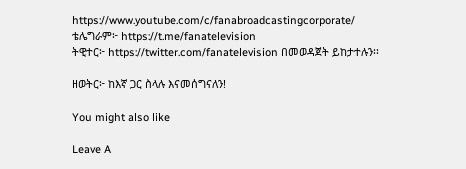https://www.youtube.com/c/fanabroadcastingcorporate/
ቴሌግራም፦ https://t.me/fanatelevision
ትዊተር፦ https://twitter.com/fanatelevision በመወዳጀት ይከታተሉን፡፡

ዘወትር፦ ከእኛ ጋር ስላሉ እናመሰግናለን!

You might also like

Leave A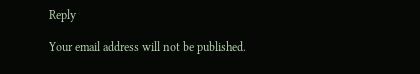Reply

Your email address will not be published.